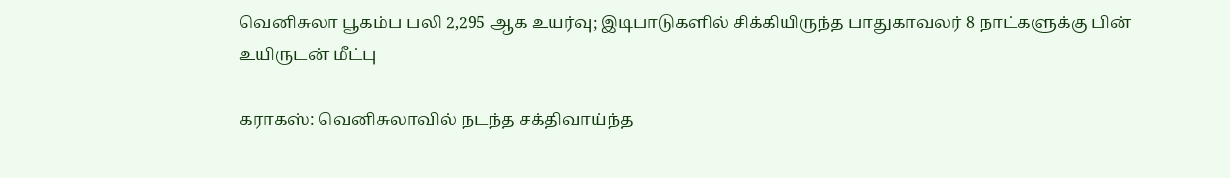வெனிசுலா பூகம்ப பலி 2,295 ஆக உயர்வு; இடிபாடுகளில் சிக்கியிருந்த பாதுகாவலர் 8 நாட்களுக்கு பின் உயிருடன் மீட்பு

கராகஸ்: வெனிசுலாவில் நடந்த சக்திவாய்ந்த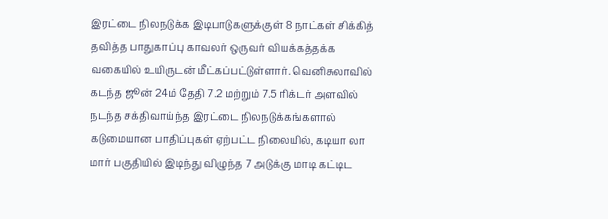இரட்டை நிலநடுக்க இடிபாடுகளுக்குள் 8 நாட்கள் சிக்கித் தவித்த பாதுகாப்பு காவலர் ஒருவர் வியக்கத்தக்க வகையில் உயிருடன் மீட்கப்பட்டுள்ளார். வெனிசுலாவில் கடந்த ஜூன் 24ம் தேதி 7.2 மற்றும் 7.5 ரிக்டர் அளவில் நடந்த சக்திவாய்ந்த இரட்டை நிலநடுக்கங்களால் கடுமையான பாதிப்புகள் ஏற்பட்ட நிலையில், கடியா லா மார் பகுதியில் இடிந்து விழுந்த 7 அடுக்கு மாடி கட்டிட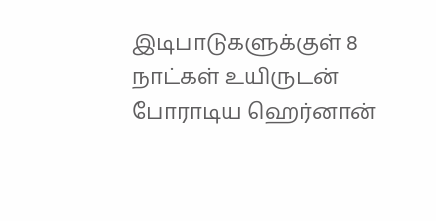இடிபாடுகளுக்குள் 8 நாட்கள் உயிருடன் போராடிய ஹெர்னான்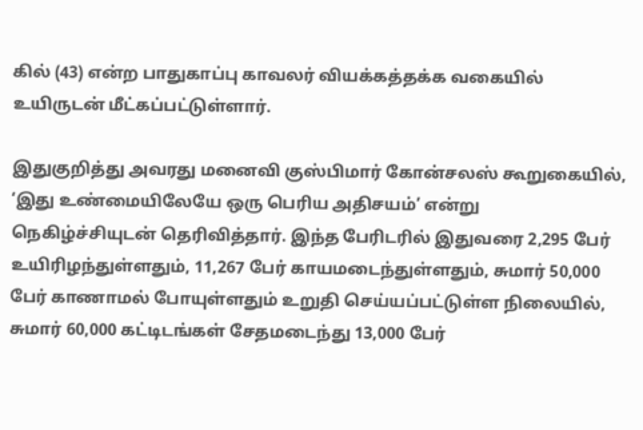கில் (43) என்ற பாதுகாப்பு காவலர் வியக்கத்தக்க வகையில் உயிருடன் மீட்கப்பட்டுள்ளார்.

இதுகுறித்து அவரது மனைவி குஸ்பிமார் கோன்சலஸ் கூறுகையில், ‘இது உண்மையிலேயே ஒரு பெரிய அதிசயம்’ என்று நெகிழ்ச்சியுடன் தெரிவித்தார். இந்த பேரிடரில் இதுவரை 2,295 பேர் உயிரிழந்துள்ளதும், 11,267 பேர் காயமடைந்துள்ளதும், சுமார் 50,000 பேர் காணாமல் போயுள்ளதும் உறுதி செய்யப்பட்டுள்ள நிலையில், சுமார் 60,000 கட்டிடங்கள் சேதமடைந்து 13,000 பேர்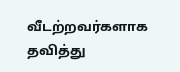வீடற்றவர்களாக தவித்து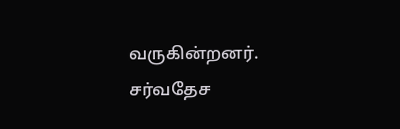வருகின்றனர். சர்வதேச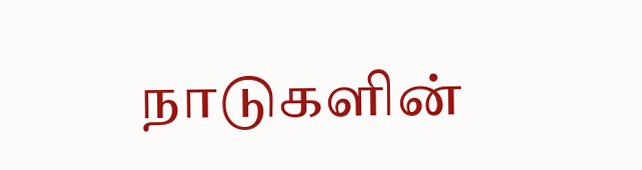நாடுகளின்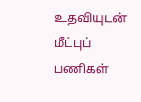உதவியுடன் மீட்புப் பணிகள்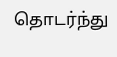தொடர்ந்து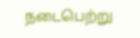நடைபெற்று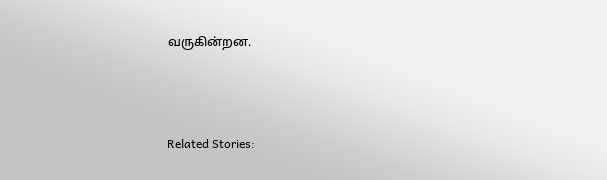வருகின்றன.



Related Stories: